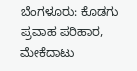ಬೆಂಗಳೂರು: ಕೊಡಗು ಪ್ರವಾಹ ಪರಿಹಾರ, ಮೇಕೆದಾಟು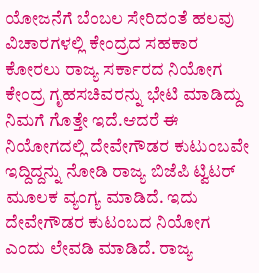ಯೋಜನೆಗೆ ಬೆಂಬಲ ಸೇರಿದಂತೆ ಹಲವು ವಿಚಾರಗಳಲ್ಲಿ ಕೇಂದ್ರದ ಸಹಕಾರ ಕೋರಲು ರಾಜ್ಯ ಸರ್ಕಾರದ ನಿಯೋಗ ಕೇಂದ್ರ ಗೃಹಸಚಿವರನ್ನು ಭೇಟಿ ಮಾಡಿದ್ದು ನಿಮಗೆ ಗೊತ್ತೇ ಇದೆ.ಆದರೆ ಈ ನಿಯೋಗದಲ್ಲಿ ದೇವೇಗೌಡರ ಕುಟುಂಬವೇ ಇದ್ದಿದ್ದನ್ನು ನೋಡಿ ರಾಜ್ಯ ಬಿಜೆಪಿ ಟ್ವಿಟರ್ ಮೂಲಕ ವ್ಯಂಗ್ಯ ಮಾಡಿದೆ. ಇದು ದೇವೇಗೌಡರ ಕುಟಂಬದ ನಿಯೋಗ ಎಂದು ಲೇವಡಿ ಮಾಡಿದೆ. ರಾಜ್ಯ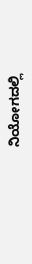ನಿಯೋಗದಲ್ಲಿ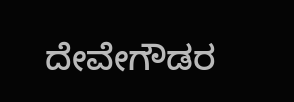ದೇವೇಗೌಡರ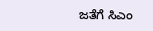ಜತೆಗೆ ಸಿಎಂ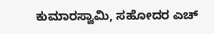ಕುಮಾರಸ್ವಾಮಿ, ಸಹೋದರ ಎಚ್